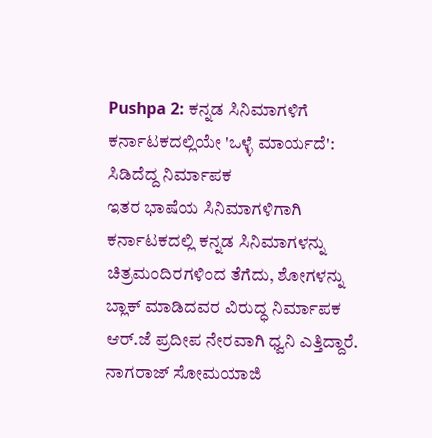Pushpa 2: ಕನ್ನಡ ಸಿನಿಮಾಗಳಿಗೆ ಕರ್ನಾಟಕದಲ್ಲಿಯೇ 'ಒಳ್ಳೆ ಮಾರ್ಯದೆ': ಸಿಡಿದೆದ್ದ ನಿರ್ಮಾಪಕ
ಇತರ ಭಾಷೆಯ ಸಿನಿಮಾಗಳಿಗಾಗಿ ಕರ್ನಾಟಕದಲ್ಲಿ ಕನ್ನಡ ಸಿನಿಮಾಗಳನ್ನು ಚಿತ್ರಮಂದಿರಗಳಿಂದ ತೆಗೆದು, ಶೋಗಳನ್ನು ಬ್ಲಾಕ್ ಮಾಡಿದವರ ವಿರುದ್ಧ ನಿರ್ಮಾಪಕ ಆರ್.ಜೆ ಪ್ರದೀಪ ನೇರವಾಗಿ ಧ್ವನಿ ಎತ್ತಿದ್ದಾರೆ. ನಾಗರಾಜ್ ಸೋಮಯಾಜಿ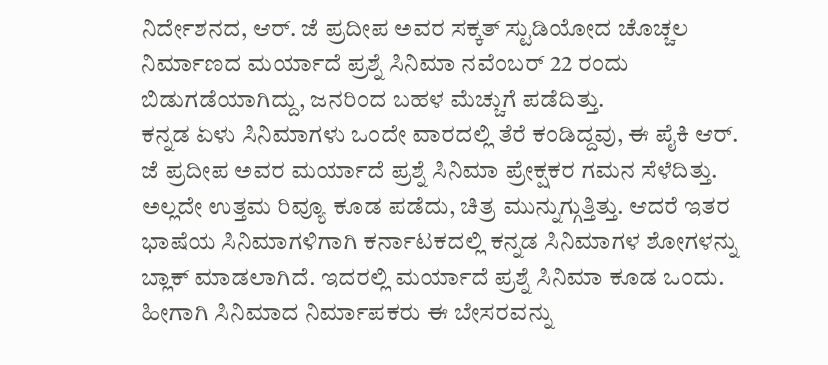ನಿರ್ದೇಶನದ, ಆರ್. ಜೆ ಪ್ರದೀಪ ಅವರ ಸಕ್ಕತ್ ಸ್ಟುಡಿಯೋದ ಚೊಚ್ಚಲ ನಿರ್ಮಾಣದ ಮರ್ಯಾದೆ ಪ್ರಶ್ನೆ ಸಿನಿಮಾ ನವೆಂಬರ್ 22 ರಂದು ಬಿಡುಗಡೆಯಾಗಿದ್ದು, ಜನರಿಂದ ಬಹಳ ಮೆಚ್ಚುಗೆ ಪಡೆದಿತ್ತು.
ಕನ್ನಡ ಏಳು ಸಿನಿಮಾಗಳು ಒಂದೇ ವಾರದಲ್ಲಿ ತೆರೆ ಕಂಡಿದ್ದವು, ಈ ಪೈಕಿ ಆರ್. ಜೆ ಪ್ರದೀಪ ಅವರ ಮರ್ಯಾದೆ ಪ್ರಶ್ನೆ ಸಿನಿಮಾ ಪ್ರೇಕ್ಷಕರ ಗಮನ ಸೆಳೆದಿತ್ತು. ಅಲ್ಲದೇ ಉತ್ತಮ ರಿವ್ಯೂ ಕೂಡ ಪಡೆದು, ಚಿತ್ರ ಮುನ್ನುಗ್ಗುತ್ತಿತ್ತು. ಆದರೆ ಇತರ ಭಾಷೆಯ ಸಿನಿಮಾಗಳಿಗಾಗಿ ಕರ್ನಾಟಕದಲ್ಲಿ ಕನ್ನಡ ಸಿನಿಮಾಗಳ ಶೋಗಳನ್ನು ಬ್ಲಾಕ್ ಮಾಡಲಾಗಿದೆ. ಇದರಲ್ಲಿ ಮರ್ಯಾದೆ ಪ್ರಶ್ನೆ ಸಿನಿಮಾ ಕೂಡ ಒಂದು. ಹೀಗಾಗಿ ಸಿನಿಮಾದ ನಿರ್ಮಾಪಕರು ಈ ಬೇಸರವನ್ನು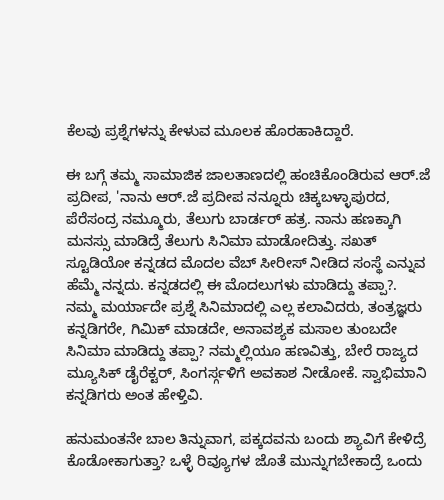ಕೆಲವು ಪ್ರಶ್ನೆಗಳನ್ನು ಕೇಳುವ ಮೂಲಕ ಹೊರಹಾಕಿದ್ದಾರೆ.

ಈ ಬಗ್ಗೆ ತಮ್ಮ ಸಾಮಾಜಿಕ ಜಾಲತಾಣದಲ್ಲಿ ಹಂಚಿಕೊಂಡಿರುವ ಆರ್.ಜೆ ಪ್ರದೀಪ, 'ನಾನು ಆರ್.ಜೆ ಪ್ರದೀಪ ನನ್ನೂರು ಚಿಕ್ಕಬಳ್ಳಾಪುರದ, ಪೆರೆಸಂದ್ರ ನಮ್ಮೂರು, ತೆಲುಗು ಬಾರ್ಡರ್ ಹತ್ರ. ನಾನು ಹಣಕ್ಕಾಗಿ ಮನಸ್ಸು ಮಾಡಿದ್ರೆ ತೆಲುಗು ಸಿನಿಮಾ ಮಾಡೋದಿತ್ತು. ಸಖತ್ ಸ್ಟೂಡಿಯೋ ಕನ್ನಡದ ಮೊದಲ ವೆಬ್ ಸೀರೀಸ್ ನೀಡಿದ ಸಂಸ್ಥೆ ಎನ್ನುವ ಹೆಮ್ಮೆ ನನ್ನದು. ಕನ್ನಡದಲ್ಲಿ ಈ ಮೊದಲುಗಳು ಮಾಡಿದ್ದು ತಪ್ಪಾ?.
ನಮ್ಮ ಮರ್ಯಾದೇ ಪ್ರಶ್ನೆ ಸಿನಿಮಾದಲ್ಲಿ ಎಲ್ಲ ಕಲಾವಿದರು, ತಂತ್ರಜ್ಞರು ಕನ್ನಡಿಗರೇ, ಗಿಮಿಕ್ ಮಾಡದೇ, ಅನಾವಶ್ಯಕ ಮಸಾಲ ತುಂಬದೇ ಸಿನಿಮಾ ಮಾಡಿದ್ದು ತಪ್ಪಾ? ನಮ್ಮಲ್ಲಿಯೂ ಹಣವಿತ್ತು, ಬೇರೆ ರಾಜ್ಯದ ಮ್ಯೂಸಿಕ್ ಡೈರೆಕ್ಟರ್, ಸಿಂಗರ್ಸ್ಗಳಿಗೆ ಅವಕಾಶ ನೀಡೋಕೆ. ಸ್ವಾಭಿಮಾನಿ ಕನ್ನಡಿಗರು ಅಂತ ಹೇಳ್ತಿವಿ.

ಹನುಮಂತನೇ ಬಾಲ ತಿನ್ನುವಾಗ, ಪಕ್ಕದವನು ಬಂದು ಶ್ಯಾವಿಗೆ ಕೇಳಿದ್ರೆ ಕೊಡೋಕಾಗುತ್ತಾ? ಒಳ್ಳೆ ರಿವ್ಯೂಗಳ ಜೊತೆ ಮುನ್ನುಗಬೇಕಾದ್ರೆ ಒಂದು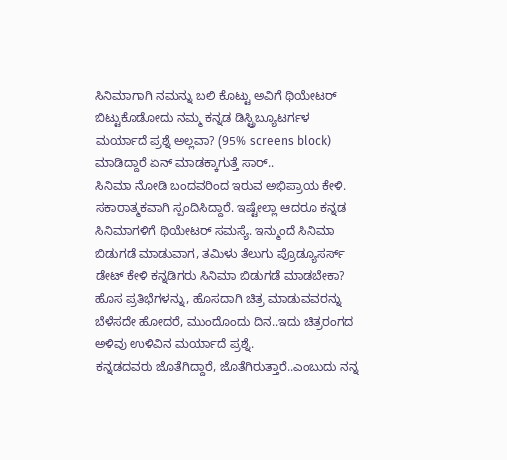ಸಿನಿಮಾಗಾಗಿ ನಮನ್ನು ಬಲಿ ಕೊಟ್ಟು ಅವಿಗೆ ಥಿಯೇಟರ್ ಬಿಟ್ಟುಕೊಡೋದು ನಮ್ಮ ಕನ್ನಡ ಡಿಸ್ಟ್ರಿಬ್ಯೂಟರ್ಗಳ ಮರ್ಯಾದೆ ಪ್ರಶ್ನೆ ಅಲ್ಲವಾ? (95% screens block) ಮಾಡಿದ್ದಾರೆ ಏನ್ ಮಾಡಕ್ಕಾಗುತ್ತೆ ಸಾರ್..
ಸಿನಿಮಾ ನೋಡಿ ಬಂದವರಿಂದ ಇರುವ ಅಭಿಪ್ರಾಯ ಕೇಳಿ. ಸಕಾರಾತ್ಮಕವಾಗಿ ಸ್ಪಂದಿಸಿದ್ದಾರೆ. ಇಷ್ಟೇಲ್ಲಾ ಆದರೂ ಕನ್ನಡ ಸಿನಿಮಾಗಳಿಗೆ ಥಿಯೇಟರ್ ಸಮಸ್ಯೆ. ಇನ್ಮುಂದೆ ಸಿನಿಮಾ ಬಿಡುಗಡೆ ಮಾಡುವಾಗ, ತಮಿಳು ತೆಲುಗು ಪ್ರೊಡ್ಯೂಸರ್ಸ್ ಡೇಟ್ ಕೇಳಿ ಕನ್ನಡಿಗರು ಸಿನಿಮಾ ಬಿಡುಗಡೆ ಮಾಡಬೇಕಾ? ಹೊಸ ಪ್ರತಿಭೆಗಳನ್ನು, ಹೊಸದಾಗಿ ಚಿತ್ರ ಮಾಡುವವರನ್ನು ಬೆಳೆಸದೇ ಹೋದರೆ, ಮುಂದೊಂದು ದಿನ..ಇದು ಚಿತ್ರರಂಗದ ಅಳಿವು ಉಳಿವಿನ ಮರ್ಯಾದೆ ಪ್ರಶ್ನೆ.
ಕನ್ನಡದವರು ಜೊತೆಗಿದ್ದಾರೆ, ಜೊತೆಗಿರುತ್ತಾರೆ..ಎಂಬುದು ನನ್ನ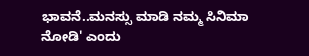ಭಾವನೆ..ಮನಸ್ಸು ಮಾಡಿ ನಮ್ಮ ಸಿನಿಮಾ ನೋಡಿ' ಎಂದು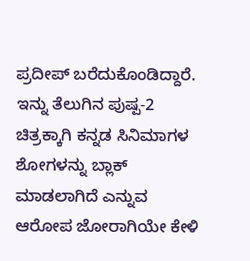ಪ್ರದೀಪ್ ಬರೆದುಕೊಂಡಿದ್ದಾರೆ. ಇನ್ನು ತೆಲುಗಿನ ಪುಷ್ಪ-2 ಚಿತ್ರಕ್ಕಾಗಿ ಕನ್ನಡ ಸಿನಿಮಾಗಳ ಶೋಗಳನ್ನು ಬ್ಲಾಕ್ ಮಾಡಲಾಗಿದೆ ಎನ್ನುವ ಆರೋಪ ಜೋರಾಗಿಯೇ ಕೇಳಿ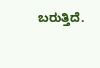ಬರುತ್ತಿದೆ.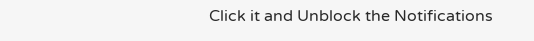Click it and Unblock the Notifications